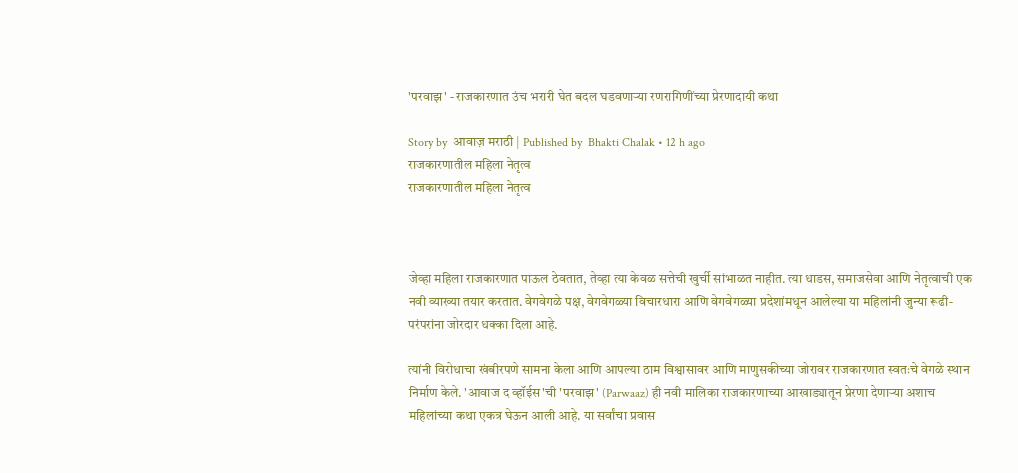'परवाझ' - राजकारणात उंच भरारी घेत बदल घडवणाऱ्या रणरागिणींच्या प्रेरणादायी कथा

Story by  आवाज़ मराठी | Published by  Bhakti Chalak • 12 h ago
राजकारणातील महिला नेतृत्व
राजकारणातील महिला नेतृत्व



जेव्हा महिला राजकारणात पाऊल ठेवतात, तेव्हा त्या केवळ सत्तेची खुर्ची सांभाळत नाहीत. त्या धाडस, समाजसेवा आणि नेतृत्वाची एक नवी व्याख्या तयार करतात. वेगवेगळे पक्ष, वेगवेगळ्या विचारधारा आणि वेगवेगळ्या प्रदेशांमधून आलेल्या या महिलांनी जुन्या रूढी-परंपरांना जोरदार धक्का दिला आहे.

त्यांनी विरोधाचा खंबीरपणे सामना केला आणि आपल्या ठाम विश्वासावर आणि माणुसकीच्या जोरावर राजकारणात स्वतःचे वेगळे स्थान निर्माण केले. 'आवाज द व्हॉईस'ची 'परवाझ' (Parwaaz) ही नवी मालिका राजकारणाच्या आखाड्यातून प्रेरणा देणाऱ्या अशाच महिलांच्या कथा एकत्र घेऊन आली आहे. या सर्वांचा प्रवास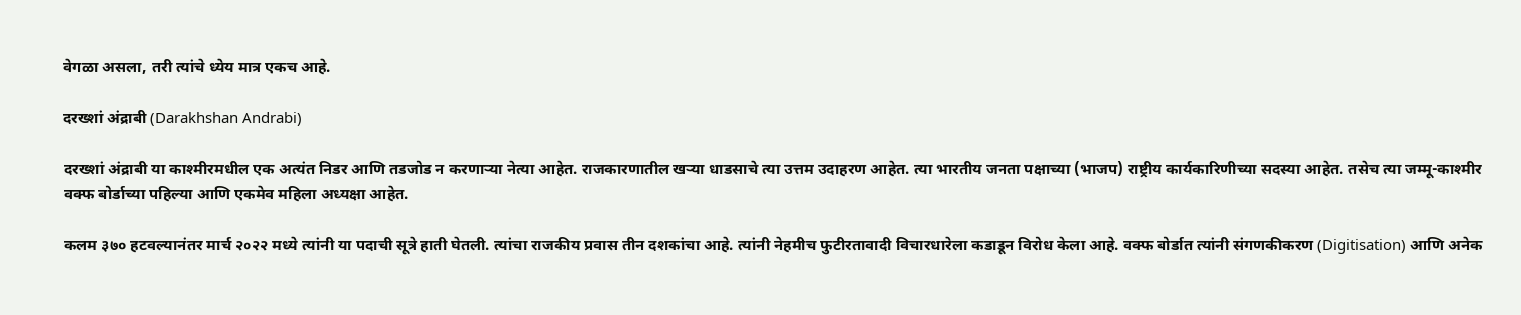वेगळा असला, तरी त्यांचे ध्येय मात्र एकच आहे.

दरख्शां अंद्राबी (Darakhshan Andrabi)

दरख्शां अंद्राबी या काश्मीरमधील एक अत्यंत निडर आणि तडजोड न करणाऱ्या नेत्या आहेत. राजकारणातील खऱ्या धाडसाचे त्या उत्तम उदाहरण आहेत. त्या भारतीय जनता पक्षाच्या (भाजप) राष्ट्रीय कार्यकारिणीच्या सदस्या आहेत. तसेच त्या जम्मू-काश्मीर वक्फ बोर्डाच्या पहिल्या आणि एकमेव महिला अध्यक्षा आहेत.

कलम ३७० हटवल्यानंतर मार्च २०२२ मध्ये त्यांनी या पदाची सूत्रे हाती घेतली. त्यांचा राजकीय प्रवास तीन दशकांचा आहे. त्यांनी नेहमीच फुटीरतावादी विचारधारेला कडाडून विरोध केला आहे. वक्फ बोर्डात त्यांनी संगणकीकरण (Digitisation) आणि अनेक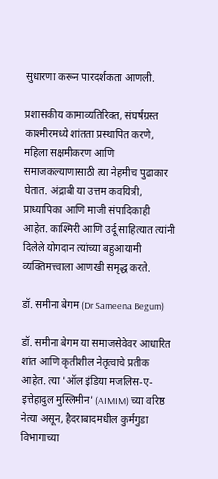सुधारणा करून पारदर्शकता आणली.

प्रशासकीय कामाव्यतिरिक्त, संघर्षग्रस्त काश्मीरमध्ये शांतता प्रस्थापित करणे, महिला सक्षमीकरण आणि समाजकल्याणासाठी त्या नेहमीच पुढाकार घेतात. अंद्राबी या उत्तम कवयित्री, प्राध्यापिका आणि माजी संपादिकाही आहेत. काश्मिरी आणि उर्दू साहित्यात त्यांनी दिलेले योगदान त्यांच्या बहुआयामी व्यक्तिमत्त्वाला आणखी समृद्ध करते.

डॉ. समीना बेगम (Dr Sameena Begum)

डॉ. समीना बेगम या समाजसेवेवर आधारित शांत आणि कृतीशील नेतृत्वाचे प्रतीक आहेत. त्या 'ऑल इंडिया मजलिस-ए-इत्तेहादुल मुस्लिमीन' (AIMIM) च्या वरिष्ठ नेत्या असून, हैदराबादमधील कुर्मगुडा विभागाच्या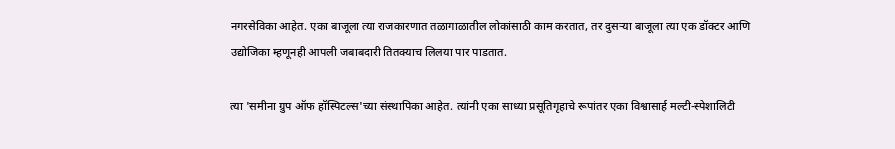नगरसेविका आहेत. एका बाजूला त्या राजकारणात तळागाळातील लोकांसाठी काम करतात, तर दुसऱ्या बाजूला त्या एक डॉक्टर आणि उद्योजिका म्हणूनही आपली जबाबदारी तितक्याच लिलया पार पाडतात.

त्या 'समीना ग्रुप ऑफ हॉस्पिटल्स'च्या संस्थापिका आहेत. त्यांनी एका साध्या प्रसूतिगृहाचे रूपांतर एका विश्वासार्ह मल्टी-स्पेशालिटी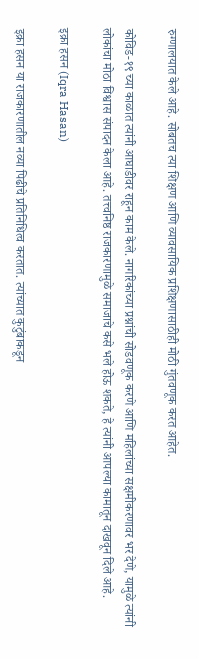रुग्णालयात केले आहे. सोबतच त्या शिक्षण आणि व्यावसायिक प्रशिक्षणासाठीही मोठी गुंतवणूक करत आहेत.

कोविड-१९ च्या काळात त्यांनी आघाडीवर राहून काम केले. नागरिकांच्या प्रश्नांची सोडवणूक करणे आणि महिलांच्या सक्षमीकरणावर भर देणे, यामुळे त्यांनी लोकांचा मोठा विश्वास संपादन केला आहे. तत्त्वनिष्ठ राजकारणामुळे समाजाचे कसे भले होऊ शकते, हे त्यांनी आपल्या कामातून दाखवून दिले आहे.

इक्रा हसन (Iqra Hasan)

इक्रा हसन या राजकारणातील नव्या पिढीचे प्रतिनिधित्व करतात. त्यांच्यात कुटुंबाकडून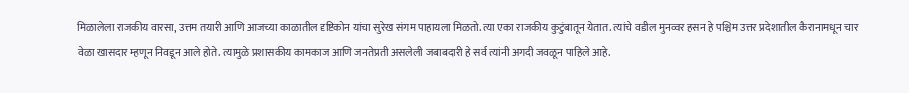मिळालेला राजकीय वारसा, उत्तम तयारी आणि आजच्या काळातील दृष्टिकोन यांचा सुरेख संगम पाहायला मिळतो. त्या एका राजकीय कुटुंबातून येतात. त्यांचे वडील मुनव्वर हसन हे पश्चिम उत्तर प्रदेशातील कैरानामधून चार वेळा खासदार म्हणून निवडून आले होते. त्यामुळे प्रशासकीय कामकाज आणि जनतेप्रती असलेली जबाबदारी हे सर्व त्यांनी अगदी जवळून पाहिले आहे.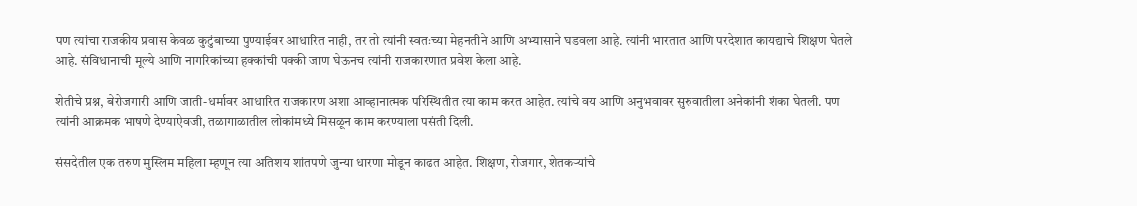पण त्यांचा राजकीय प्रवास केवळ कुटुंबाच्या पुण्याईवर आधारित नाही, तर तो त्यांनी स्वतःच्या मेहनतीने आणि अभ्यासाने घडवला आहे. त्यांनी भारतात आणि परदेशात कायद्याचे शिक्षण घेतले आहे. संविधानाची मूल्ये आणि नागरिकांच्या हक्कांची पक्की जाण घेऊनच त्यांनी राजकारणात प्रवेश केला आहे.

शेतीचे प्रश्न, बेरोजगारी आणि जाती-धर्मावर आधारित राजकारण अशा आव्हानात्मक परिस्थितीत त्या काम करत आहेत. त्यांचे वय आणि अनुभवावर सुरुवातीला अनेकांनी शंका घेतली. पण त्यांनी आक्रमक भाषणे देण्याऐवजी, तळागाळातील लोकांमध्ये मिसळून काम करण्याला पसंती दिली.

संसदेतील एक तरुण मुस्लिम महिला म्हणून त्या अतिशय शांतपणे जुन्या धारणा मोडून काढत आहेत. शिक्षण, रोजगार, शेतकऱ्यांचे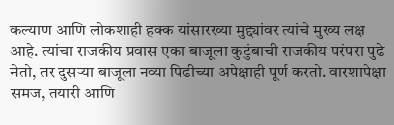कल्याण आणि लोकशाही हक्क यांसारख्या मुद्द्यांवर त्यांचे मुख्य लक्ष आहे. त्यांचा राजकीय प्रवास एका बाजूला कुटुंबाची राजकीय परंपरा पुढे नेतो, तर दुसऱ्या बाजूला नव्या पिढीच्या अपेक्षाही पूर्ण करतो. वारशापेक्षा समज, तयारी आणि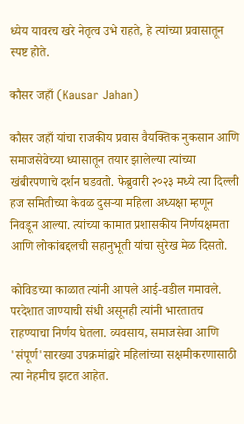ध्येय यावरच खरे नेतृत्व उभे राहते, हे त्यांच्या प्रवासातून स्पष्ट होते.

कौसर जहाँ (Kausar Jahan)

कौसर जहाँ यांचा राजकीय प्रवास वैयक्तिक नुकसान आणि समाजसेवेच्या ध्यासातून तयार झालेल्या त्यांच्या खंबीरपणाचे दर्शन घडवतो. फेब्रुवारी २०२३ मध्ये त्या दिल्ली हज समितीच्या केवळ दुसऱ्या महिला अध्यक्षा म्हणून निवडून आल्या. त्यांच्या कामात प्रशासकीय निर्णयक्षमता आणि लोकांबद्दलची सहानुभूती यांचा सुरेख मेळ दिसतो.

कोविडच्या काळात त्यांनी आपले आई-वडील गमावले. परदेशात जाण्याची संधी असूनही त्यांनी भारतातच राहण्याचा निर्णय घेतला. व्यवसाय, समाजसेवा आणि 'संपूर्ण'सारख्या उपक्रमांद्वारे महिलांच्या सक्षमीकरणासाठी त्या नेहमीच झटत आहेत.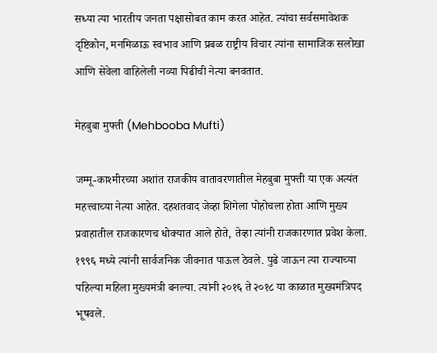सध्या त्या भारतीय जनता पक्षासोबत काम करत आहेत. त्यांचा सर्वसमावेशक दृष्टिकोन, मनमिळाऊ स्वभाव आणि प्रबळ राष्ट्रीय विचार त्यांना सामाजिक सलोखा आणि सेवेला वाहिलेली नव्या पिढीची नेत्या बनवतात.

मेहबुबा मुफ्ती (Mehbooba Mufti)

जम्मू-काश्मीरच्या अशांत राजकीय वातावरणातील मेहबुबा मुफ्ती या एक अत्यंत महत्त्वाच्या नेत्या आहेत. दहशतवाद जेव्हा शिगेला पोहोचला होता आणि मुख्य प्रवाहातील राजकारणच धोक्यात आले होते, तेव्हा त्यांनी राजकारणात प्रवेश केला. १९९६ मध्ये त्यांनी सार्वजनिक जीवनात पाऊल ठेवले. पुढे जाऊन त्या राज्याच्या पहिल्या महिला मुख्यमंत्री बनल्या. त्यांनी २०१६ ते २०१८ या काळात मुख्यमंत्रिपद भूषवले.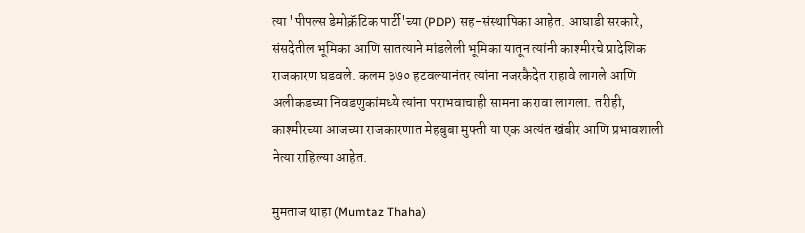त्या 'पीपल्स डेमोक्रॅटिक पार्टी'च्या (PDP) सह-संस्थापिका आहेत. आघाडी सरकारे, संसदेतील भूमिका आणि सातत्याने मांडलेली भूमिका यातून त्यांनी काश्मीरचे प्रादेशिक राजकारण घडवले. कलम ३७० हटवल्यानंतर त्यांना नजरकैदेत राहावे लागले आणि अलीकडच्या निवडणुकांमध्ये त्यांना पराभवाचाही सामना करावा लागला. तरीही, काश्मीरच्या आजच्या राजकारणात मेहबुबा मुफ्ती या एक अत्यंत खंबीर आणि प्रभावशाली नेत्या राहिल्या आहेत.

मुमताज थाहा (Mumtaz Thaha)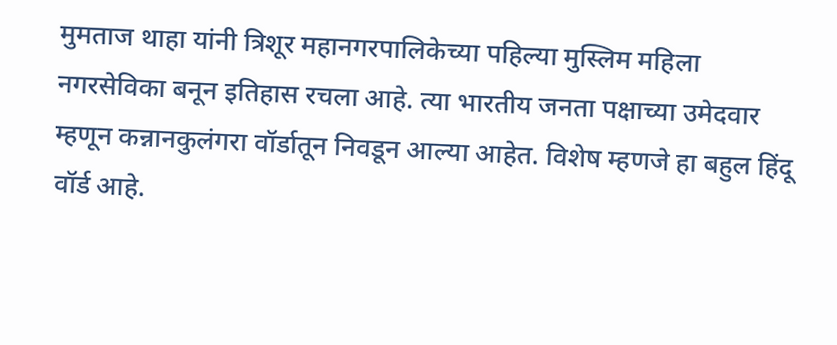मुमताज थाहा यांनी त्रिशूर महानगरपालिकेच्या पहिल्या मुस्लिम महिला नगरसेविका बनून इतिहास रचला आहे. त्या भारतीय जनता पक्षाच्या उमेदवार म्हणून कन्नानकुलंगरा वॉर्डातून निवडून आल्या आहेत. विशेष म्हणजे हा बहुल हिंदू वॉर्ड आहे.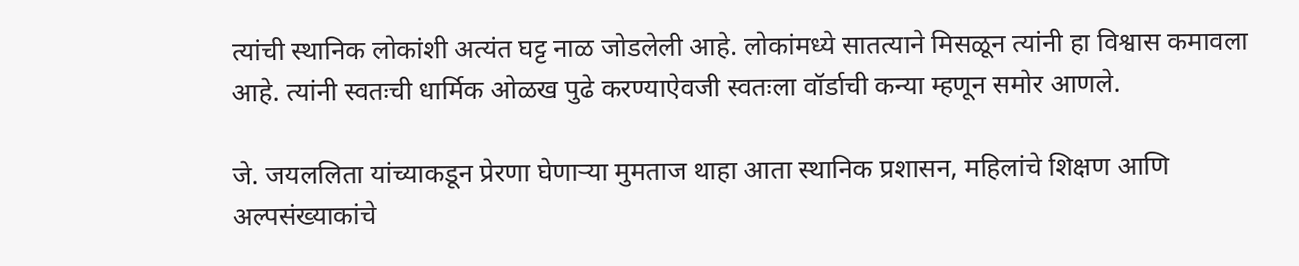त्यांची स्थानिक लोकांशी अत्यंत घट्ट नाळ जोडलेली आहे. लोकांमध्ये सातत्याने मिसळून त्यांनी हा विश्वास कमावला आहे. त्यांनी स्वतःची धार्मिक ओळख पुढे करण्याऐवजी स्वतःला वॉर्डाची कन्या म्हणून समोर आणले.

जे. जयललिता यांच्याकडून प्रेरणा घेणाऱ्या मुमताज थाहा आता स्थानिक प्रशासन, महिलांचे शिक्षण आणि अल्पसंख्याकांचे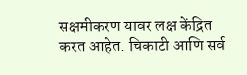सक्षमीकरण यावर लक्ष केंद्रित करत आहेत. चिकाटी आणि सर्व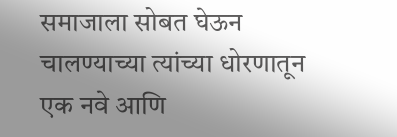समाजाला सोबत घेऊन चालण्याच्या त्यांच्या धोरणातून एक नवे आणि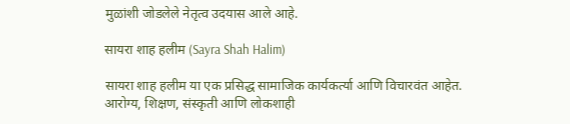मुळांशी जोडलेले नेतृत्व उदयास आले आहे.

सायरा शाह हलीम (Sayra Shah Halim)

सायरा शाह हलीम या एक प्रसिद्ध सामाजिक कार्यकर्त्या आणि विचारवंत आहेत. आरोग्य, शिक्षण, संस्कृती आणि लोकशाही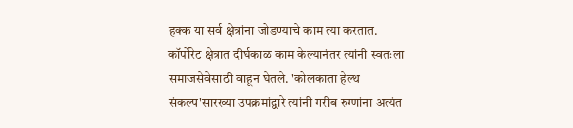हक्क या सर्व क्षेत्रांना जोडण्याचे काम त्या करतात. कॉर्पोरेट क्षेत्रात दीर्घकाळ काम केल्यानंतर त्यांनी स्वतःला समाजसेवेसाठी वाहून घेतले. 'कोलकाता हेल्थ संकल्प'सारख्या उपक्रमांद्वारे त्यांनी गरीब रुग्णांना अत्यंत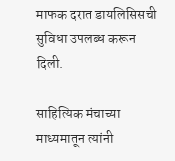माफक दरात डायलिसिसची सुविधा उपलब्ध करून दिली.

साहित्यिक मंचाच्या माध्यमातून त्यांनी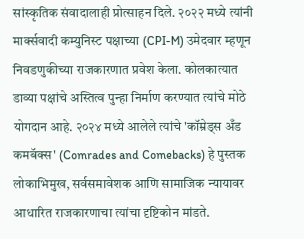सांस्कृतिक संवादालाही प्रोत्साहन दिले. २०२२ मध्ये त्यांनी मार्क्सवादी कम्युनिस्ट पक्षाच्या (CPI-M) उमेदवार म्हणून निवडणुकीच्या राजकारणात प्रवेश केला. कोलकात्यात डाव्या पक्षांचे अस्तित्व पुन्हा निर्माण करण्यात त्यांचे मोठे योगदान आहे. २०२४ मध्ये आलेले त्यांचे 'कॉम्रेड्स अँड कमबॅक्स' (Comrades and Comebacks) हे पुस्तक लोकाभिमुख, सर्वसमावेशक आणि सामाजिक न्यायावर आधारित राजकारणाचा त्यांचा दृष्टिकोन मांडते.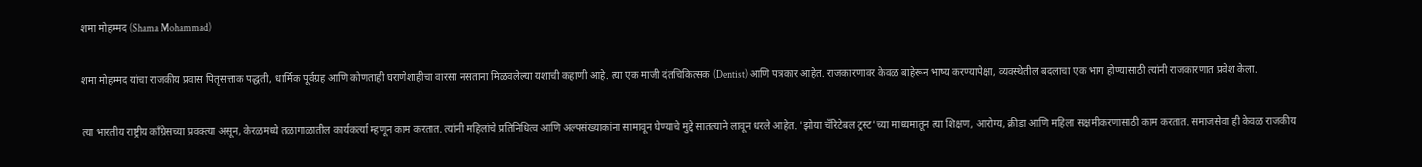शमा मोहम्मद (Shama Mohammad)

शमा मोहम्मद यांचा राजकीय प्रवास पितृसत्ताक पद्धती, धार्मिक पूर्वग्रह आणि कोणताही घराणेशाहीचा वारसा नसताना मिळवलेल्या यशाची कहाणी आहे. त्या एक माजी दंतचिकित्सक (Dentist) आणि पत्रकार आहेत. राजकारणावर केवळ बाहेरून भाष्य करण्यापेक्षा, व्यवस्थेतील बदलाचा एक भाग होण्यासाठी त्यांनी राजकारणात प्रवेश केला.

त्या भारतीय राष्ट्रीय काँग्रेसच्या प्रवक्त्या असून, केरळमध्ये तळागाळातील कार्यकर्त्या म्हणून काम करतात. त्यांनी महिलांचे प्रतिनिधित्व आणि अल्पसंख्याकांना सामावून घेण्याचे मुद्दे सातत्याने लावून धरले आहेत. 'झोया चॅरिटेबल ट्रस्ट'च्या माध्यमातून त्या शिक्षण, आरोग्य, क्रीडा आणि महिला सक्षमीकरणासाठी काम करतात. समाजसेवा ही केवळ राजकीय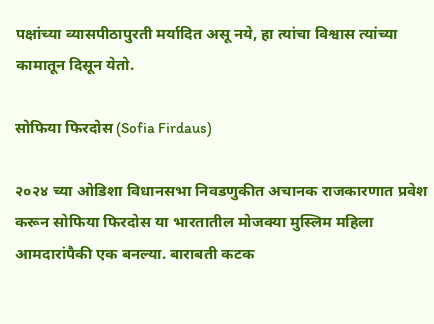पक्षांच्या व्यासपीठापुरती मर्यादित असू नये, हा त्यांचा विश्वास त्यांच्या कामातून दिसून येतो.

सोफिया फिरदोस (Sofia Firdaus)

२०२४ च्या ओडिशा विधानसभा निवडणुकीत अचानक राजकारणात प्रवेश करून सोफिया फिरदोस या भारतातील मोजक्या मुस्लिम महिला आमदारांपैकी एक बनल्या. बाराबती कटक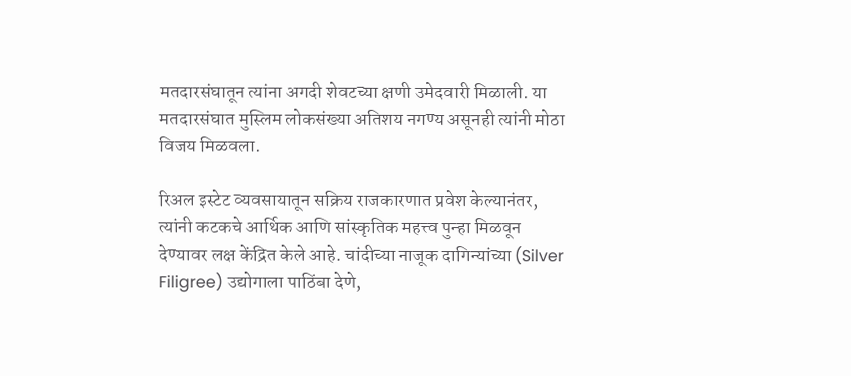मतदारसंघातून त्यांना अगदी शेवटच्या क्षणी उमेदवारी मिळाली. या मतदारसंघात मुस्लिम लोकसंख्या अतिशय नगण्य असूनही त्यांनी मोठा विजय मिळवला.

रिअल इस्टेट व्यवसायातून सक्रिय राजकारणात प्रवेश केल्यानंतर, त्यांनी कटकचे आर्थिक आणि सांस्कृतिक महत्त्व पुन्हा मिळवून देण्यावर लक्ष केंद्रित केले आहे. चांदीच्या नाजूक दागिन्यांच्या (Silver Filigree) उद्योगाला पाठिंबा देणे,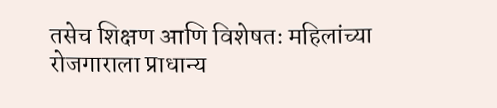तसेच शिक्षण आणि विशेषतः महिलांच्या रोजगाराला प्राधान्य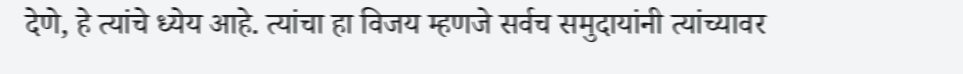देणे, हे त्यांचे ध्येय आहे. त्यांचा हा विजय म्हणजे सर्वच समुदायांनी त्यांच्यावर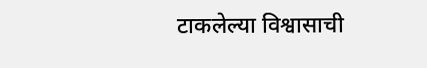टाकलेल्या विश्वासाची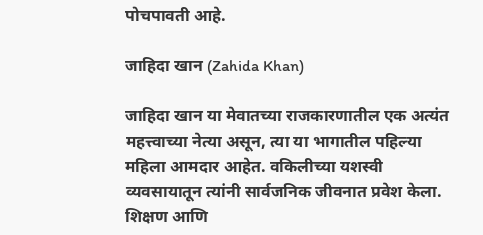पोचपावती आहे.

जाहिदा खान (Zahida Khan)

जाहिदा खान या मेवातच्या राजकारणातील एक अत्यंत महत्त्वाच्या नेत्या असून, त्या या भागातील पहिल्या महिला आमदार आहेत. वकिलीच्या यशस्वी व्यवसायातून त्यांनी सार्वजनिक जीवनात प्रवेश केला. शिक्षण आणि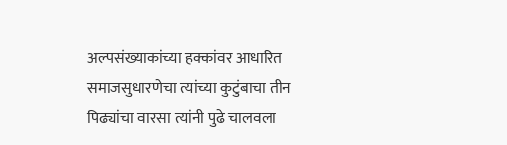अल्पसंख्याकांच्या हक्कांवर आधारित समाजसुधारणेचा त्यांच्या कुटुंबाचा तीन पिढ्यांचा वारसा त्यांनी पुढे चालवला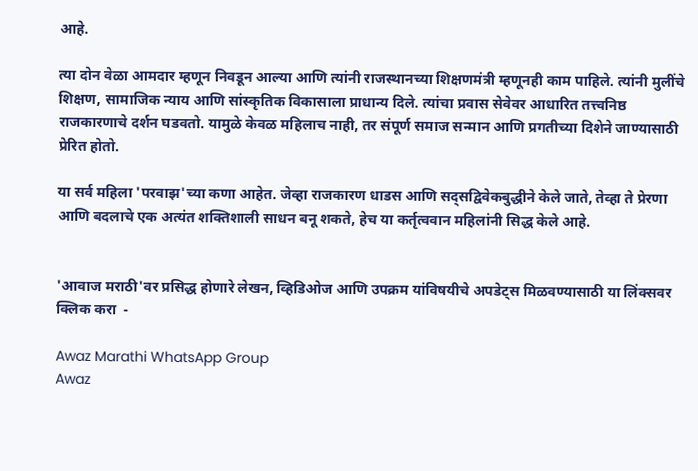आहे.

त्या दोन वेळा आमदार म्हणून निवडून आल्या आणि त्यांनी राजस्थानच्या शिक्षणमंत्री म्हणूनही काम पाहिले. त्यांनी मुलींचे शिक्षण, सामाजिक न्याय आणि सांस्कृतिक विकासाला प्राधान्य दिले. त्यांचा प्रवास सेवेवर आधारित तत्त्वनिष्ठ राजकारणाचे दर्शन घडवतो. यामुळे केवळ महिलाच नाही, तर संपूर्ण समाज सन्मान आणि प्रगतीच्या दिशेने जाण्यासाठी प्रेरित होतो.

या सर्व महिला 'परवाझ'च्या कणा आहेत. जेव्हा राजकारण धाडस आणि सद्सद्विवेकबुद्धीने केले जाते, तेव्हा ते प्रेरणा आणि बदलाचे एक अत्यंत शक्तिशाली साधन बनू शकते, हेच या कर्तृत्ववान महिलांनी सिद्ध केले आहे.


'आवाज मराठी'वर प्रसिद्ध होणारे लेखन, व्हिडिओज आणि उपक्रम यांविषयीचे अपडेट्स मिळवण्यासाठी या लिंक्सवर क्लिक करा  -

Awaz Marathi WhatsApp Group
Awaz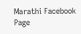Marathi Facebook Page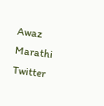Awaz Marathi Twitter